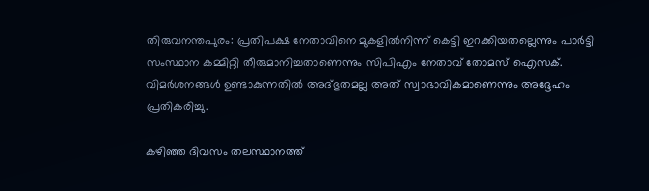തിരുവനന്തപുരം: പ്രതിപക്ഷ നേതാവിനെ മുകളിൽനിന്ന് കെട്ടി ഇറക്കിയതല്ലെന്നും പാർട്ടി സംസ്ഥാന കമ്മിറ്റി തീരുമാനിച്ചതാണെന്നും സിപിഎം നേതാവ് തോമസ് ഐസക്. വിമർശനങ്ങൾ ഉണ്ടാകുന്നതിൽ അദ്ഭുതമല്ല അത് സ്വാഭാവികമാണെന്നും അദ്ദേഹം പ്രതികരിച്ചു.

കഴിഞ്ഞ ദിവസം തലസ്ഥാനത്ത്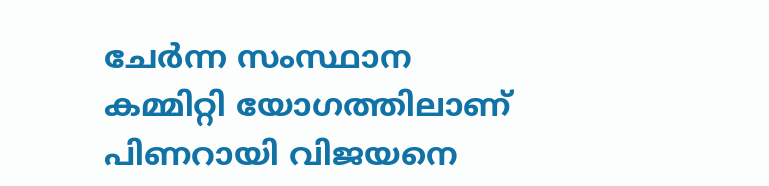ചേർന്ന സംസ്ഥാന കമ്മിറ്റി യോഗത്തിലാണ് പിണറായി വിജയനെ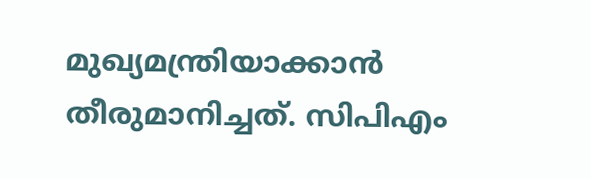മുഖ്യമന്ത്രിയാക്കാൻ തീരുമാനിച്ചത്. സിപിഎം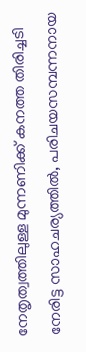നേതൃത്വത്തിലുള്ള മുന്നണിക്ക് കനത്ത തിരിച്ചടി നേരിട്ട സാഹചര്യത്തിൽ, പരിചയസമ്പന്നനായ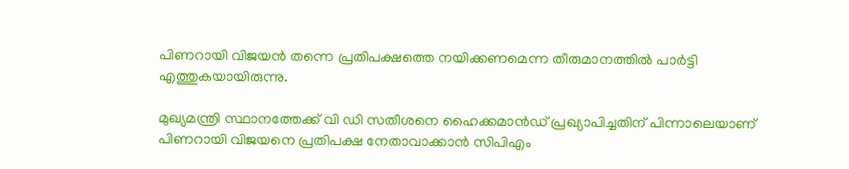പിണറായി വിജയൻ തന്നെ പ്രതിപക്ഷത്തെ നയിക്കണമെന്ന തീരുമാനത്തിൽ പാർട്ടി എത്തുകയായിരുന്നു.

മുഖ്യമന്ത്രി സ്ഥാനത്തേക്ക് വി ഡി സതീശനെ ഹൈക്കമാൻഡ് പ്രഖ്യാപിച്ചതിന് പിന്നാലെയാണ് പിണറായി വിജയനെ പ്രതിപക്ഷ നേതാവാക്കാൻ സിപിഎം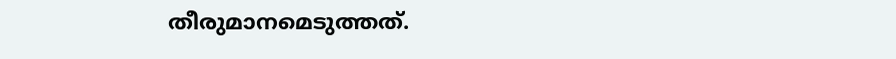തീരുമാനമെടുത്തത്.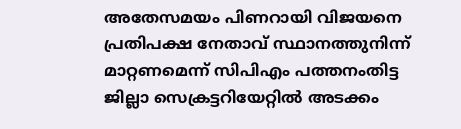അതേസമയം പിണറായി വിജയനെ പ്രതിപക്ഷ നേതാവ് സ്ഥാനത്തുനിന്ന് മാറ്റണമെന്ന് സിപിഎം പത്തനംതിട്ട ജില്ലാ സെക്രട്ടറിയേറ്റിൽ അടക്കം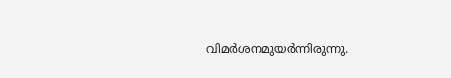വിമർശനമുയർന്നിരുന്നു.